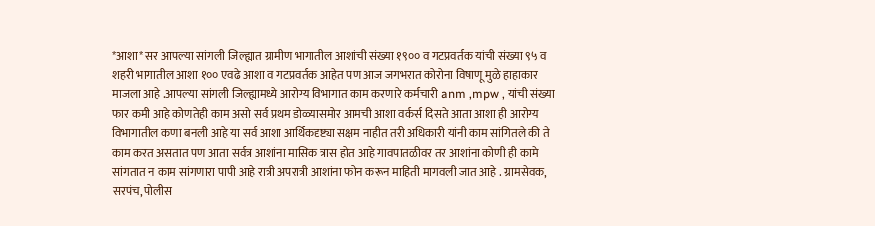*आशा* सर आपल्या सांगली जिल्ह्यात ग्रामीण भागातील आशांची संख्या १९०० व गटप्रवर्तक यांची संख्या ९५ व शहरी भागातील आशा १०० एवढे आशा व गटप्रवर्तक आहेत पण आज जगभरात कोरोना विषाणू मुळे हाहाकार माजला आहे .आपल्या सांगली जिल्ह्यामध्ये आरोग्य विभागात काम करणारे कर्मचारी anm ,mpw , यांची संख्या फार कमी आहे कोणतेही काम असो सर्व प्रथम डोळ्यासमोर आमची आशा वर्कर्स दिसते आता आशा ही आरोग्य विभागातील कणा बनली आहे या सर्व आशा आर्थिकदृष्ट्या सक्षम नाहीत तरी अधिकारी यांनी काम सांगितले की ते काम करत असतात पण आता सर्वत्र आशांना मासिक त्रास होत आहे गावपातळीवर तर आशांना कोणी ही कामे सांगतात न काम सांगणारा पापी आहे रात्री अपरात्री आशांना फोन करून माहिती मागवली जात आहे . ग्रामसेवक, सरपंच, पोलीस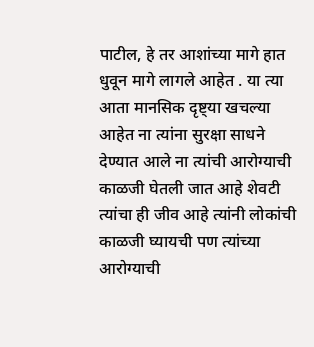पाटील, हे तर आशांच्या मागे हात धुवून मागे लागले आहेत . या त्या आता मानसिक दृष्ट्या खचल्या आहेत ना त्यांना सुरक्षा साधने देण्यात आले ना त्यांची आरोग्याची काळजी घेतली जात आहे शेवटी त्यांचा ही जीव आहे त्यांनी लोकांची काळजी घ्यायची पण त्यांच्या आरोग्याची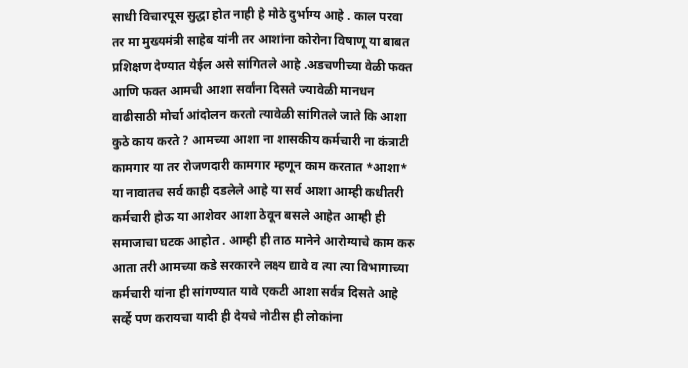साधी विचारपूस सुद्धा होत नाही हे मोठे दुर्भाग्य आहे . काल परवा तर मा मुख्यमंत्री साहेब यांनी तर आशांना कोरोना विषाणू या बाबत प्रशिक्षण देण्यात येईल असे सांगितले आहे .अडचणीच्या वेळी फक्त आणि फक्त आमची आशा सर्वांना दिसते ज्यावेळी मानधन वाढीसाठी मोर्चा आंदोलन करतो त्यावेळी सांगितले जाते कि आशा कुठे काय करते ? आमच्या आशा ना शासकीय कर्मचारी ना कंत्राटी कामगार या तर रोजणदारी कामगार म्हणून काम करतात *आशा* या नावातच सर्व काही दडलेले आहे या सर्व आशा आम्ही कधीतरी कर्मचारी होऊ या आशेवर आशा ठेवून बसले आहेत आम्ही ही समाजाचा घटक आहोत . आम्ही ही ताठ मानेने आरोग्याचे काम करु आता तरी आमच्या कडे सरकारने लक्ष्य द्यावे व त्या त्या विभागाच्या कर्मचारी यांना ही सांगण्यात यावे एकटी आशा सर्वत्र दिसते आहे सर्व्हे पण करायचा यादी ही देयचे नोटीस ही लोकांना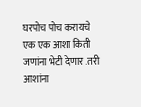घरपोच पोच करायचे एक एक आशा किती जणांना भेटी देणार .तरी आशांना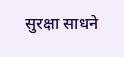सुरक्षा साधने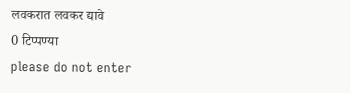लवकरात लवकर द्यावे
0 टिप्पण्या
please do not enter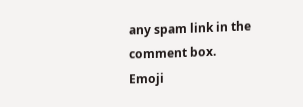any spam link in the comment box.
Emoji